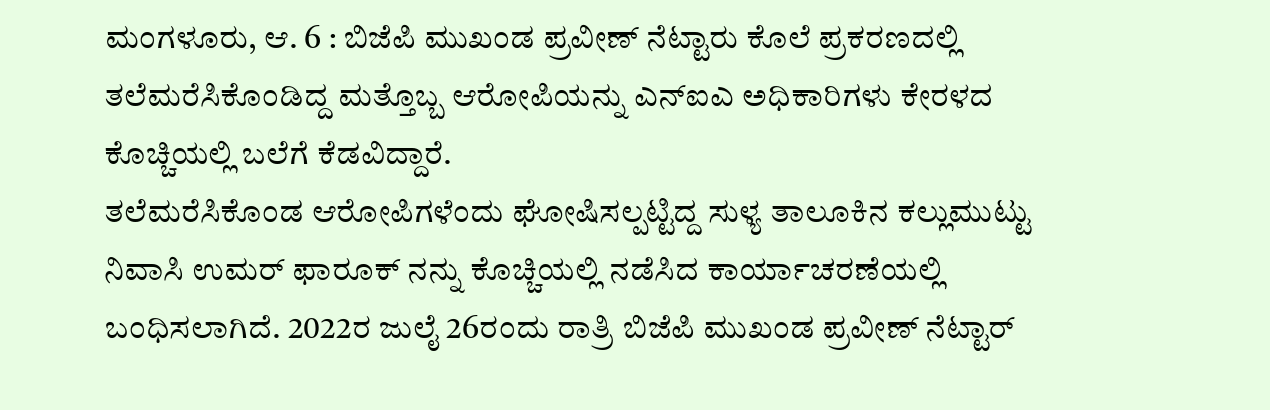ಮಂಗಳೂರು, ಆ. 6 : ಬಿಜೆಪಿ ಮುಖಂಡ ಪ್ರವೀಣ್ ನೆಟ್ಟಾರು ಕೊಲೆ ಪ್ರಕರಣದಲ್ಲಿ ತಲೆಮರೆಸಿಕೊಂಡಿದ್ದ ಮತ್ತೊಬ್ಬ ಆರೋಪಿಯನ್ನು ಎನ್ಐಎ ಅಧಿಕಾರಿಗಳು ಕೇರಳದ ಕೊಚ್ಚಿಯಲ್ಲಿ ಬಲೆಗೆ ಕೆಡವಿದ್ದಾರೆ.
ತಲೆಮರೆಸಿಕೊಂಡ ಆರೋಪಿಗಳೆಂದು ಘೋಷಿಸಲ್ಪಟ್ಟಿದ್ದ ಸುಳ್ಯ ತಾಲೂಕಿನ ಕಲ್ಲುಮುಟ್ಟು ನಿವಾಸಿ ಉಮರ್ ಫಾರೂಕ್ ನನ್ನು ಕೊಚ್ಚಿಯಲ್ಲಿ ನಡೆಸಿದ ಕಾರ್ಯಾಚರಣೆಯಲ್ಲಿ ಬಂಧಿಸಲಾಗಿದೆ. 2022ರ ಜುಲೈ 26ರಂದು ರಾತ್ರಿ ಬಿಜೆಪಿ ಮುಖಂಡ ಪ್ರವೀಣ್ ನೆಟ್ಟಾರ್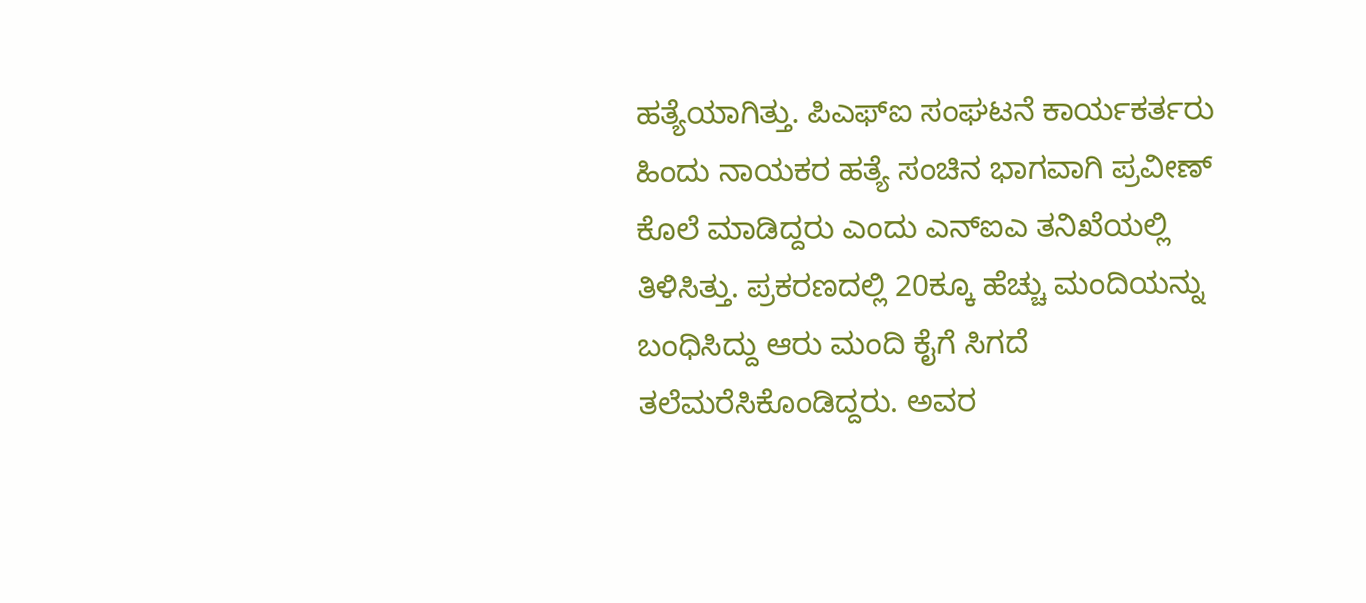ಹತ್ಯೆಯಾಗಿತ್ತು. ಪಿಎಫ್ಐ ಸಂಘಟನೆ ಕಾರ್ಯಕರ್ತರು ಹಿಂದು ನಾಯಕರ ಹತ್ಯೆ ಸಂಚಿನ ಭಾಗವಾಗಿ ಪ್ರವೀಣ್ ಕೊಲೆ ಮಾಡಿದ್ದರು ಎಂದು ಎನ್ಐಎ ತನಿಖೆಯಲ್ಲಿ ತಿಳಿಸಿತ್ತು. ಪ್ರಕರಣದಲ್ಲಿ 20ಕ್ಕೂ ಹೆಚ್ಚು ಮಂದಿಯನ್ನು ಬಂಧಿಸಿದ್ದು ಆರು ಮಂದಿ ಕೈಗೆ ಸಿಗದೆ ತಲೆಮರೆಸಿಕೊಂಡಿದ್ದರು. ಅವರ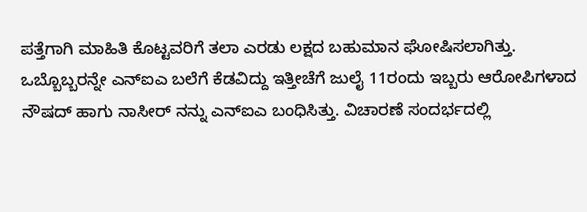ಪತ್ತೆಗಾಗಿ ಮಾಹಿತಿ ಕೊಟ್ಟವರಿಗೆ ತಲಾ ಎರಡು ಲಕ್ಷದ ಬಹುಮಾನ ಘೋಷಿಸಲಾಗಿತ್ತು.
ಒಬ್ಬೊಬ್ಬರನ್ನೇ ಎನ್ಐಎ ಬಲೆಗೆ ಕೆಡವಿದ್ದು ಇತ್ತೀಚೆಗೆ ಜುಲೈ 11ರಂದು ಇಬ್ಬರು ಆರೋಪಿಗಳಾದ ನೌಷದ್ ಹಾಗು ನಾಸೀರ್ ನನ್ನು ಎನ್ಐಎ ಬಂಧಿಸಿತ್ತು. ವಿಚಾರಣೆ ಸಂದರ್ಭದಲ್ಲಿ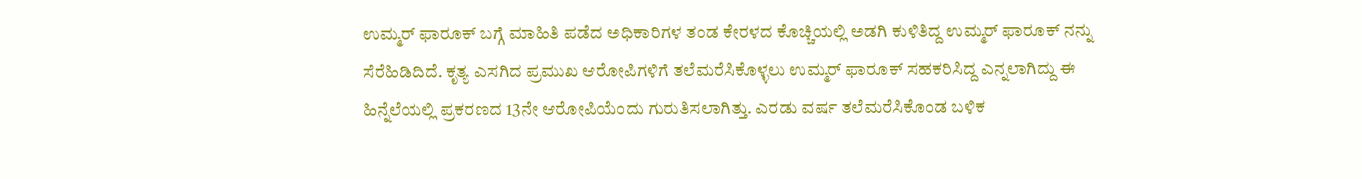ಉಮ್ಮರ್ ಫಾರೂಕ್ ಬಗ್ಗೆ ಮಾಹಿತಿ ಪಡೆದ ಅಧಿಕಾರಿಗಳ ತಂಡ ಕೇರಳದ ಕೊಚ್ಚಿಯಲ್ಲಿ ಅಡಗಿ ಕುಳಿತಿದ್ದ ಉಮ್ಮರ್ ಫಾರೂಕ್ ನನ್ನು ಸೆರೆಹಿಡಿದಿದೆ. ಕೃತ್ಯ ಎಸಗಿದ ಪ್ರಮುಖ ಆರೋಪಿಗಳಿಗೆ ತಲೆಮರೆಸಿಕೊಳ್ಳಲು ಉಮ್ಮರ್ ಫಾರೂಕ್ ಸಹಕರಿಸಿದ್ದ ಎನ್ನಲಾಗಿದ್ದು ಈ ಹಿನ್ನೆಲೆಯಲ್ಲಿ ಪ್ರಕರಣದ 13ನೇ ಆರೋಪಿಯೆಂದು ಗುರುತಿಸಲಾಗಿತ್ತು. ಎರಡು ವರ್ಷ ತಲೆಮರೆಸಿಕೊಂಡ ಬಳಿಕ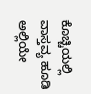ಕೊಚ್ಚಿಯಲ್ಲಿ ವಾಸ್ತವ್ಯ ಹೂಡಿ ಅಲ್ಲಿಯೇ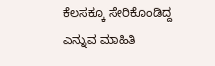ಕೆಲಸಕ್ಕೂ ಸೇರಿಕೊಂಡಿದ್ದ ಎನ್ನುವ ಮಾಹಿತಿ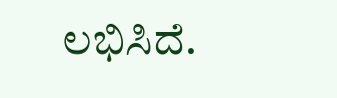ಲಭಿಸಿದೆ.